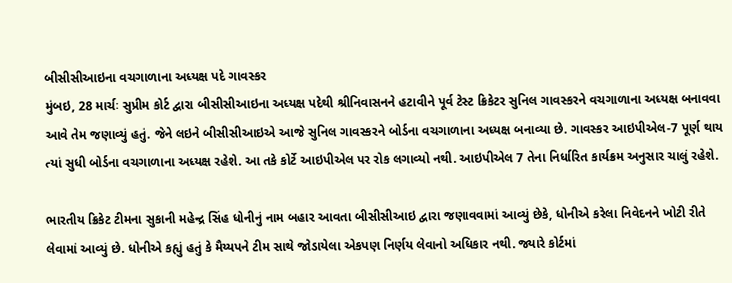બીસીસીઆઇના વચગાળાના અધ્યક્ષ પદે ગાવસ્કર
મુંબઇ, 28 માર્ચઃ સુપ્રીમ કોર્ટ દ્વારા બીસીસીઆઇના અધ્યક્ષ પદેથી શ્રીનિવાસનને હટાવીને પૂર્વ ટેસ્ટ ક્રિકેટર સુનિલ ગાવસ્કરને વચગાળાના અધ્યક્ષ બનાવવા આવે તેમ જણાવ્યું હતું. જેને લઇને બીસીસીઆઇએ આજે સુનિલ ગાવસ્કરને બોર્ડના વચગાળાના અધ્યક્ષ બનાવ્યા છે. ગાવસ્કર આઇપીએલ-7 પૂર્ણ થાય ત્યાં સુધી બોર્ડના વચગાળાના અધ્યક્ષ રહેશે. આ તકે કોર્ટે આઇપીએલ પર રોક લગાવ્યો નથી. આઇપીએલ 7 તેના નિર્ધારિત કાર્યક્રમ અનુસાર ચાલું રહેશે.

ભારતીય ક્રિકેટ ટીમના સુકાની મહેન્દ્ર સિંહ ધોનીનું નામ બહાર આવતા બીસીસીઆઇ દ્વારા જણાવવામાં આવ્યું છેકે, ધોનીએ કરેલા નિવેદનને ખોટી રીતે લેવામાં આવ્યું છે. ધોનીએ કહ્યું હતું કે મૈય્યપને ટીમ સાથે જોડાયેલા એકપણ નિર્ણય લેવાનો અધિકાર નથી. જ્યારે કોર્ટમાં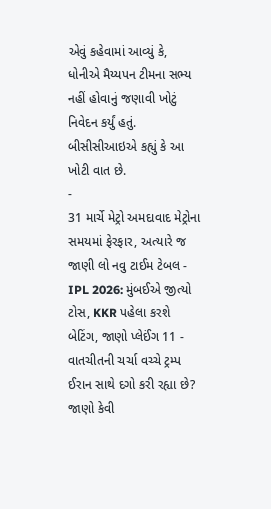એવું કહેવામાં આવ્યું કે, ધોનીએ મૈય્યપન ટીમના સભ્ય નહીં હોવાનું જણાવી ખોટું નિવેદન કર્યું હતું. બીસીસીઆઇએ કહ્યું કે આ ખોટી વાત છે.
-
31 માર્ચે મેટ્રો અમદાવાદ મેટ્રોના સમયમાં ફેરફાર, અત્યારે જ જાણી લો નવુ ટાઈમ ટેબલ -
IPL 2026: મુંબઈએ જીત્યો ટોસ, KKR પહેલા કરશે બેટિંગ, જાણો પ્લેઈંગ 11 -
વાતચીતની ચર્ચા વચ્ચે ટ્રમ્પ ઈરાન સાથે દગો કરી રહ્યા છે? જાણો કેવી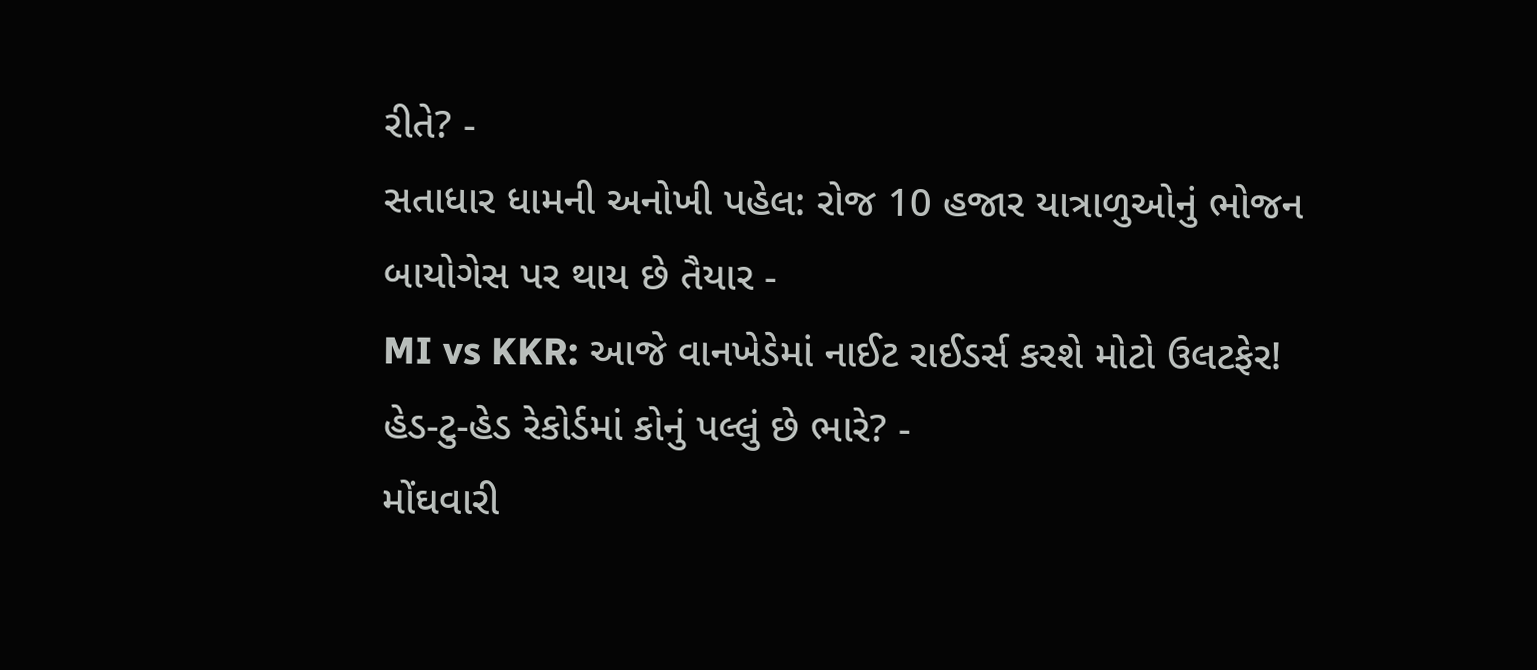રીતે? -
સતાધાર ધામની અનોખી પહેલ: રોજ 10 હજાર યાત્રાળુઓનું ભોજન બાયોગેસ પર થાય છે તૈયાર -
MI vs KKR: આજે વાનખેડેમાં નાઈટ રાઈડર્સ કરશે મોટો ઉલટફેર! હેડ-ટુ-હેડ રેકોર્ડમાં કોનું પલ્લું છે ભારે? -
મોંઘવારી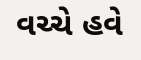વચ્ચે હવે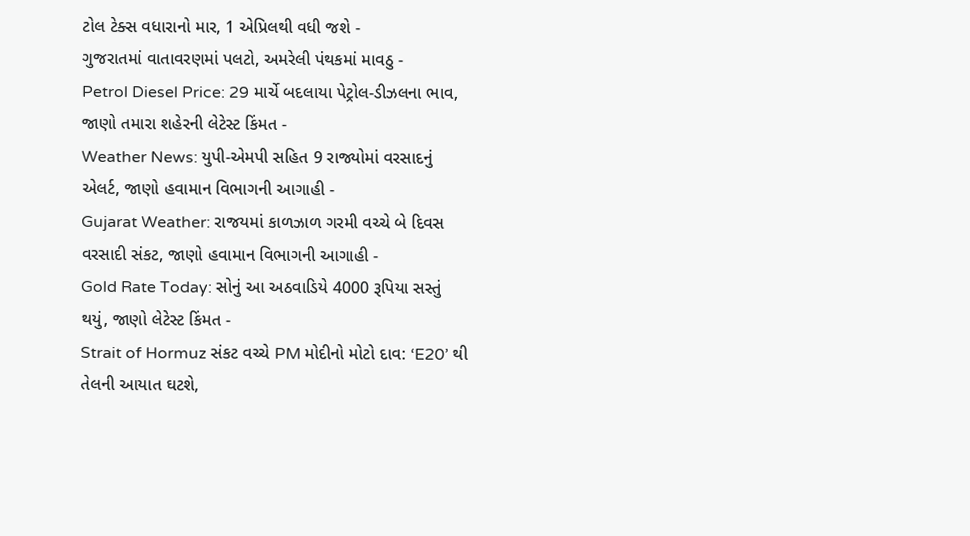ટોલ ટેક્સ વધારાનો માર, 1 એપ્રિલથી વધી જશે -
ગુજરાતમાં વાતાવરણમાં પલટો, અમરેલી પંથકમાં માવઠુ -
Petrol Diesel Price: 29 માર્ચે બદલાયા પેટ્રોલ-ડીઝલના ભાવ, જાણો તમારા શહેરની લેટેસ્ટ કિંમત -
Weather News: યુપી-એમપી સહિત 9 રાજ્યોમાં વરસાદનું એલર્ટ, જાણો હવામાન વિભાગની આગાહી -
Gujarat Weather: રાજયમાં કાળઝાળ ગરમી વચ્ચે બે દિવસ વરસાદી સંકટ, જાણો હવામાન વિભાગની આગાહી -
Gold Rate Today: સોનું આ અઠવાડિયે 4000 રૂપિયા સસ્તું થયું, જાણો લેટેસ્ટ કિંમત -
Strait of Hormuz સંકટ વચ્ચે PM મોદીનો મોટો દાવ: ‘E20’ થી તેલની આયાત ઘટશે,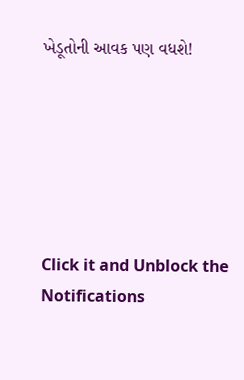ખેડૂતોની આવક પણ વધશે!






Click it and Unblock the Notifications